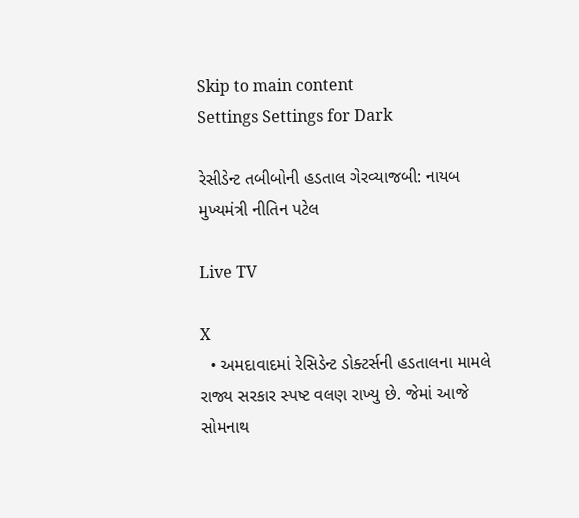Skip to main content
Settings Settings for Dark

રેસીડેન્ટ તબીબોની હડતાલ ગેરવ્યાજબી: નાયબ મુખ્યમંત્રી નીતિન પટેલ

Live TV

X
  • અમદાવાદમાં રેસિડેન્ટ ડોક્ટર્સની હડતાલના મામલે રાજ્ય સરકાર સ્પષ્ટ વલણ રાખ્યુ છે. જેમાં આજે સોમનાથ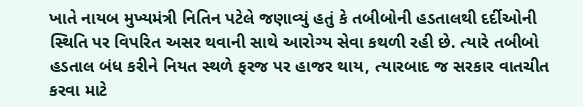ખાતે નાયબ મુખ્યમંત્રી નિતિન પટેલે જણાવ્યું હતું કે તબીબોની હડતાલથી દર્દીઓની સ્થિતિ પર વિપરિત અસર થવાની સાથે આરોગ્ય સેવા કથળી રહી છે. ત્યારે તબીબો હડતાલ બંધ કરીને નિયત સ્થળે ફરજ પર હાજર થાય, ત્યારબાદ જ સરકાર વાતચીત કરવા માટે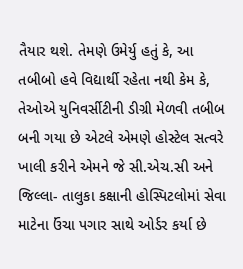તૈયાર થશે. તેમણે ઉમેર્યુ હતું કે, આ તબીબો હવે વિદ્યાર્થી રહેતા નથી કેમ કે, તેઓએ યુનિવર્સીટીની ડીગ્રી મેળવી તબીબ બની ગયા છે એટલે એમણે હોસ્ટેલ સત્વરે ખાલી કરીને એમને જે સી.એચ.સી અને જિલ્લા- તાલુકા કક્ષાની હોસ્પિટલોમાં સેવા માટેના ઉંચા પગાર સાથે ઓર્ડર કર્યા છે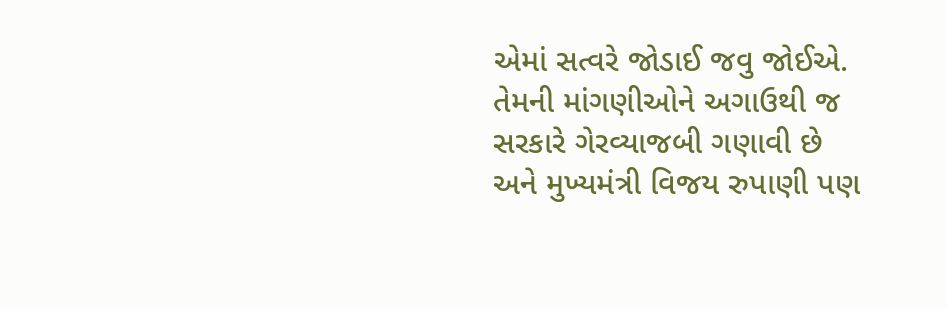એમાં સત્વરે જોડાઈ જવુ જોઈએ. તેમની માંગણીઓને અગાઉથી જ સરકારે ગેરવ્યાજબી ગણાવી છે અને મુખ્યમંત્રી વિજય રુપાણી પણ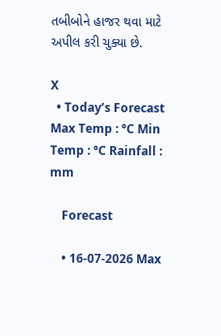તબીબોને હાજર થવા માટે અપીલ કરી ચુક્યા છે.

X
  • Today’s Forecast Max Temp : °C Min Temp : °C Rainfall : mm

    Forecast

    • 16-07-2026 Max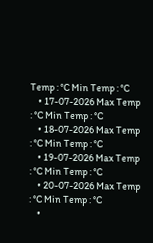Temp : °C Min Temp : °C
    • 17-07-2026 Max Temp : °C Min Temp : °C
    • 18-07-2026 Max Temp : °C Min Temp : °C
    • 19-07-2026 Max Temp : °C Min Temp : °C
    • 20-07-2026 Max Temp : °C Min Temp : °C
    •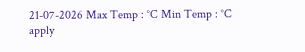21-07-2026 Max Temp : °C Min Temp : °C
apply